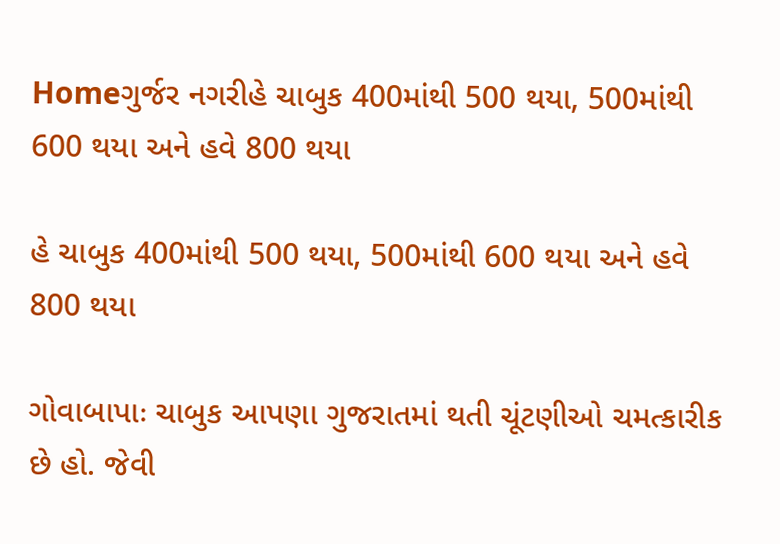Homeગુર્જર નગરીહે ચાબુક 400માંથી 500 થયા, 500માંથી 600 થયા અને હવે 800 થયા

હે ચાબુક 400માંથી 500 થયા, 500માંથી 600 થયા અને હવે 800 થયા

ગોવાબાપાઃ ચાબુક આપણા ગુજરાતમાં થતી ચૂંટણીઓ ચમત્કારીક છે હો. જેવી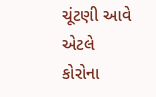ચૂંટણી આવે એટલે કોરોના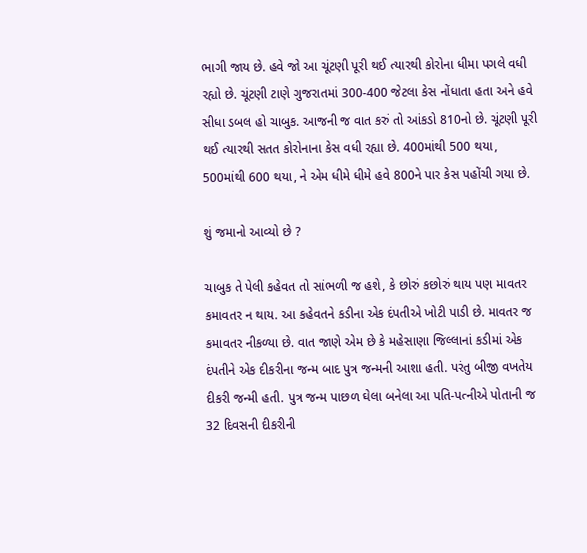ભાગી જાય છે. હવે જો આ ચૂંટણી પૂરી થઈ ત્યારથી કોરોના ધીમા પગલે વધી રહ્યો છે. ચૂંટણી ટાણે ગુજરાતમાં 300-400 જેટલા કેસ નોંધાતા હતા અને હવે સીધા ડબલ હો ચાબુક. આજની જ વાત કરું તો આંકડો 810નો છે. ચૂંટણી પૂરી થઈ ત્યારથી સતત કોરોનાના કેસ વધી રહ્યા છે. 400માંથી 500 થયા, 500માંથી 600 થયા, ને એમ ધીમે ધીમે હવે 800ને પાર કેસ પહોંચી ગયા છે.

શું જમાનો આવ્યો છે ?

ચાબુક તે પેલી કહેવત તો સાંભળી જ હશે, કે છોરું કછોરું થાય પણ માવતર કમાવતર ન થાય. આ કહેવતને કડીના એક દંપતીએ ખોટી પાડી છે. માવતર જ કમાવતર નીકળ્યા છે. વાત જાણે એમ છે કે મહેસાણા જિલ્લાનાં કડીમાં એક દંપતીને એક દીકરીના જન્મ બાદ પુત્ર જન્મની આશા હતી. પરંતુ બીજી વખતેય દીકરી જન્મી હતી. પુત્ર જન્મ પાછળ ઘેલા બનેલા આ પતિ-પત્નીએ પોતાની જ 32 દિવસની દીકરીની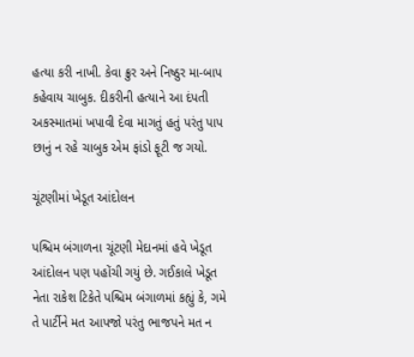હત્યા કરી નાખી. કેવા ક્રુર અને નિષ્ઠુર મા-બાપ કહેવાય ચાબુક. દીકરીની હત્યાને આ દંપતી અકસ્માતમાં ખપાવી દેવા માગતું હતું પરંતુ પાપ છાનું ન રહે ચાબુક એમ ફાંડો ફૂટી જ ગયો.

ચૂંટણીમાં ખેડૂત આંદોલન

પશ્ચિમ બંગાળના ચૂંટણી મેદાનમાં હવે ખેડૂત આંદોલન પણ પહોંચી ગયું છે. ગઈકાલે ખેડૂત નેતા રાકેશ ટિકેતે પશ્ચિમ બંગાળમાં કહ્યું કે, ગમે તે પાર્ટીને મત આપજો પરંતુ ભાજપને મત ન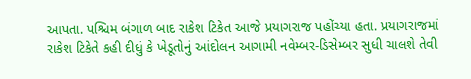આપતા. પશ્ચિમ બંગાળ બાદ રાકેશ ટિકેત આજે પ્રયાગરાજ પહોંચ્યા હતા. પ્રયાગરાજમાં રાકેશ ટિકેતે કહી દીધું કે ખેડૂતોનું આંદોલન આગામી નવેમ્બર-ડિસેમ્બર સુધી ચાલશે તેવી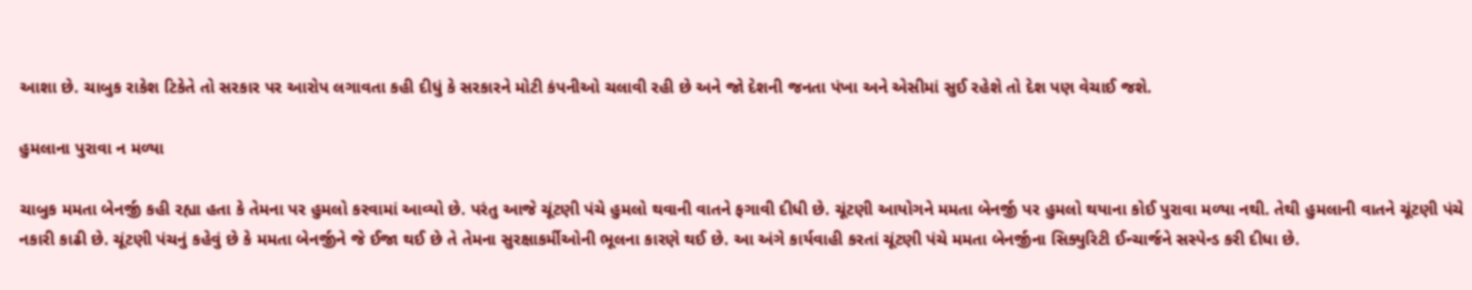આશા છે. ચાબુક રાકેશ ટિકેતે તો સરકાર પર આરોપ લગાવતા કહી દીધું કે સરકારને મોટી કંપનીઓ ચલાવી રહી છે અને જો દેશની જનતા પંખા અને એસીમાં સુઈ રહેશે તો દેશ પણ વેચાઈ જશે.

હુમલાના પુરાવા ન મળ્યા

ચાબુક મમતા બેનર્જી કહી રહ્યા હતા કે તેમના પર હુમલો કરવામાં આવ્યો છે. પરંતુ આજે ચૂંટણી પંચે હુમલો થવાની વાતને ફગાવી દીધી છે. ચૂંટણી આયોગને મમતા બેનર્જી પર હુમલો થયાના કોઈ પુરાવા મળ્યા નથી. તેથી હુમલાની વાતને ચૂંટણી પંચે નકારી કાઢી છે. ચૂંટણી પંચનું કહેવું છે કે મમતા બેનર્જીને જે ઈજા થઈ છે તે તેમના સુરક્ષાકર્મીઓની ભૂલના કારણે થઈ છે. આ અંગે કાર્યવાહી કરતાં ચૂંટણી પંચે મમતા બેનર્જીના સિક્યુરિટી ઈન્ચાર્જને સસ્પેન્ડ કરી દીધા છે.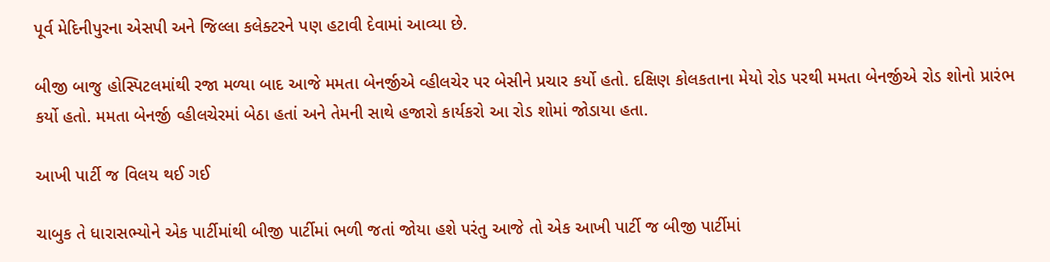પૂર્વ મેદિનીપુરના એસપી અને જિલ્લા કલેક્ટરને પણ હટાવી દેવામાં આવ્યા છે.

બીજી બાજુ હોસ્પિટલમાંથી રજા મળ્યા બાદ આજે મમતા બેનર્જીએ વ્હીલચેર પર બેસીને પ્રચાર કર્યો હતો. દક્ષિણ કોલકતાના મેયો રોડ પરથી મમતા બેનર્જીએ રોડ શોનો પ્રારંભ કર્યો હતો. મમતા બેનર્જી વ્હીલચેરમાં બેઠા હતાં અને તેમની સાથે હજારો કાર્યકરો આ રોડ શોમાં જોડાયા હતા.

આખી પાર્ટી જ વિલય થઈ ગઈ

ચાબુક તે ધારાસભ્યોને એક પાર્ટીમાંથી બીજી પાર્ટીમાં ભળી જતાં જોયા હશે પરંતુ આજે તો એક આખી પાર્ટી જ બીજી પાર્ટીમાં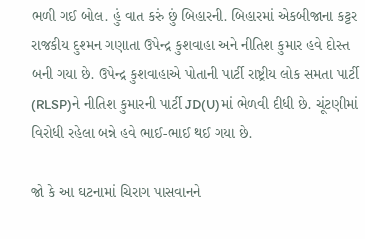ભળી ગઈ બોલ. હું વાત કરું છું બિહારની. બિહારમાં એકબીજાના કટ્ટર રાજકીય દુશ્મન ગણાતા ઉપેન્દ્ર કુશવાહા અને નીતિશ કુમાર હવે દોસ્ત બની ગયા છે. ઉપેન્દ્ર કુશવાહાએ પોતાની પાર્ટી રાષ્ટ્રીય લોક સમતા પાર્ટી (RLSP)ને નીતિશ કુમારની પાર્ટી JD(U)માં ભેળવી દીધી છે. ચૂંટણીમાં વિરોધી રહેલા બન્ને હવે ભાઈ-ભાઈ થઈ ગયા છે.

જો કે આ ઘટનામાં ચિરાગ પાસવાનને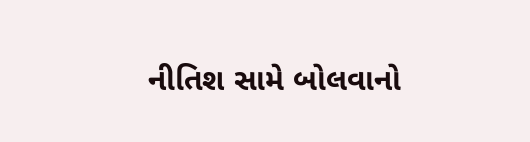નીતિશ સામે બોલવાનો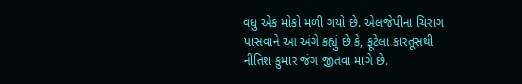વધુ એક મોકો મળી ગયો છે. એલજેપીના ચિરાગ પાસવાને આ અંગે કહ્યું છે કે, ફૂટેલા કારતૂસથી નીતિશ કુમાર જંગ જીતવા માગે છે.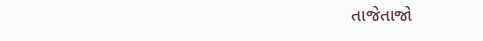તાજેતાજો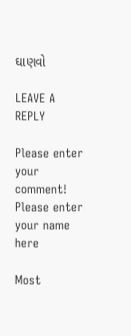ઘાણવો

LEAVE A REPLY

Please enter your comment!
Please enter your name here

Most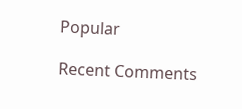Popular

Recent Comments